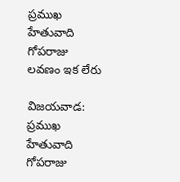ప్రముఖ హేతువాది గోపరాజు లవణం ఇక లేరు

విజయవాడ: ప్రముఖ హేతువాది గోపరాజు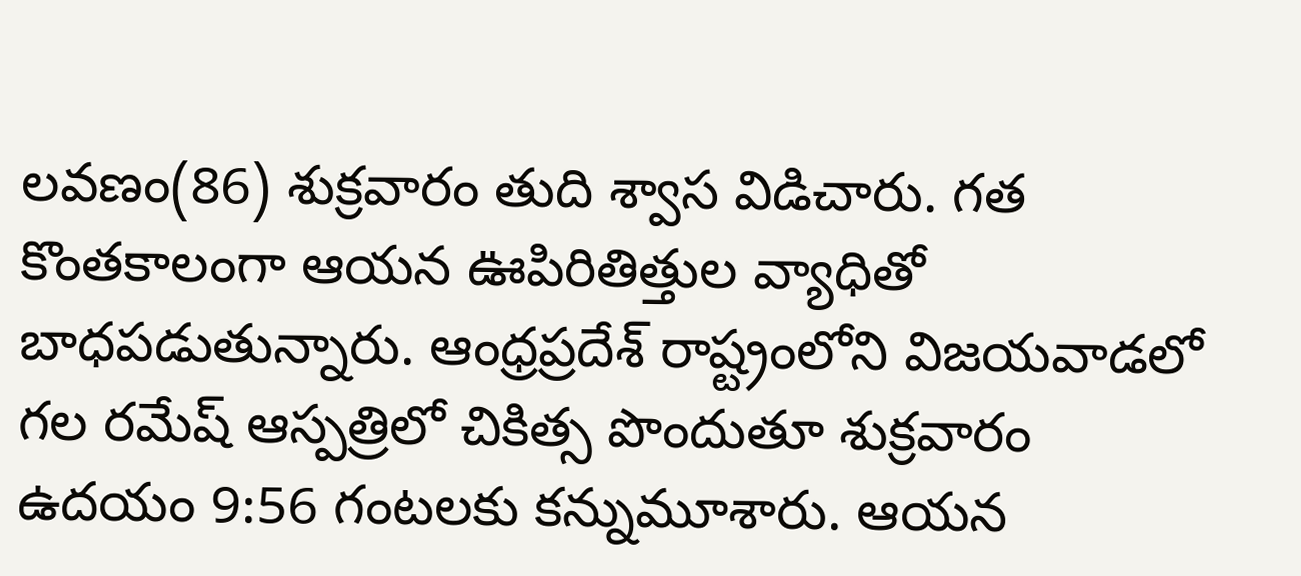లవణం(86) శుక్రవారం తుది శ్వాస విడిచారు. గత కొంతకాలంగా ఆయన ఊపిరితిత్తుల వ్యాధితో బాధపడుతున్నారు. ఆంధ్రప్రదేశ్ రాష్ట్రంలోని విజయవాడలో గల రమేష్‌ ఆస్పత్రిలో చికిత్స పొందుతూ శుక్రవారం ఉదయం 9:56 గంటలకు కన్నుమూశారు. ఆయన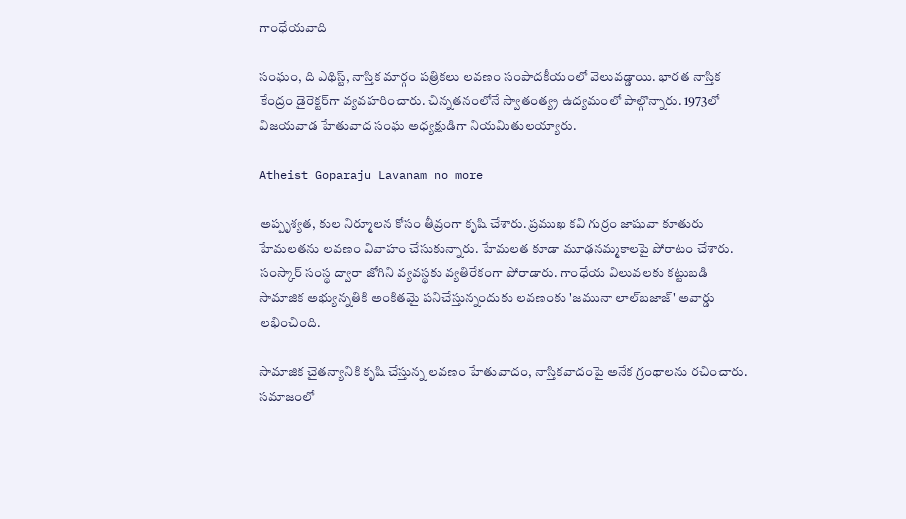గాంధేయవాది

సంఘం, ది ఎథిస్ట్‌, నాస్తిక మార్గం పత్రికలు లవణం సంపాదకీయంలో వెలువడ్డాయి. భారత నాస్తిక కేంద్రం డైరెక్టర్‌గా వ్యవహరించారు. చిన్నతనంలోనే స్వాతంత్య్ర ఉద్యమంలో పాల్గొన్నారు. 1973లో విజయవాడ హేతువాద సంఘ అధ్యక్షుడిగా నియమితులయ్యారు.

Atheist Goparaju Lavanam no more

అప్పృశ్యత, కుల నిర్మూలన కోసం తీవ్రంగా కృషి చేశారు. ప్రముఖ కవి గుర్రం జాషువా కూతురు హేమలతను లవణం వివాహం చేసుకున్నారు. హేమలత కూడా మూఢనమ్మకాలపై పోరాటం చేశారు. సంస్కార్‌ సంస్థ ద్వారా జోగిని వ్యవస్థకు వ్యతిరేకంగా పోరాడారు. గాంధేయ విలువలకు కట్టుబడి సామాజిక అభ్యున్నతికి అంకితమై పనిచేస్తున్నందుకు లవణంకు 'జమునా లాల్‌బజాజ్‌' అవార్డు లభించింది.

సామాజిక చైతన్యానికి కృషి చేస్తున్న లవణం హేతువాదం, నాస్తికవాదంపై అనేక గ్రంథాలను రచించారు. సమాజంలో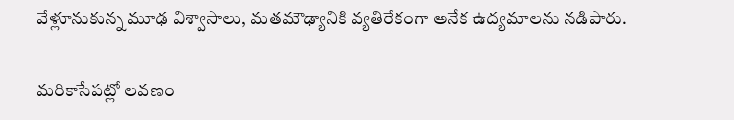వేళ్లూనుకున్న మూఢ విశ్వాసాలు, మతమౌఢ్యానికి వ్యతిరేకంగా అనేక ఉద్యమాలను నడిపారు.

మరికాసేపట్లో లవణం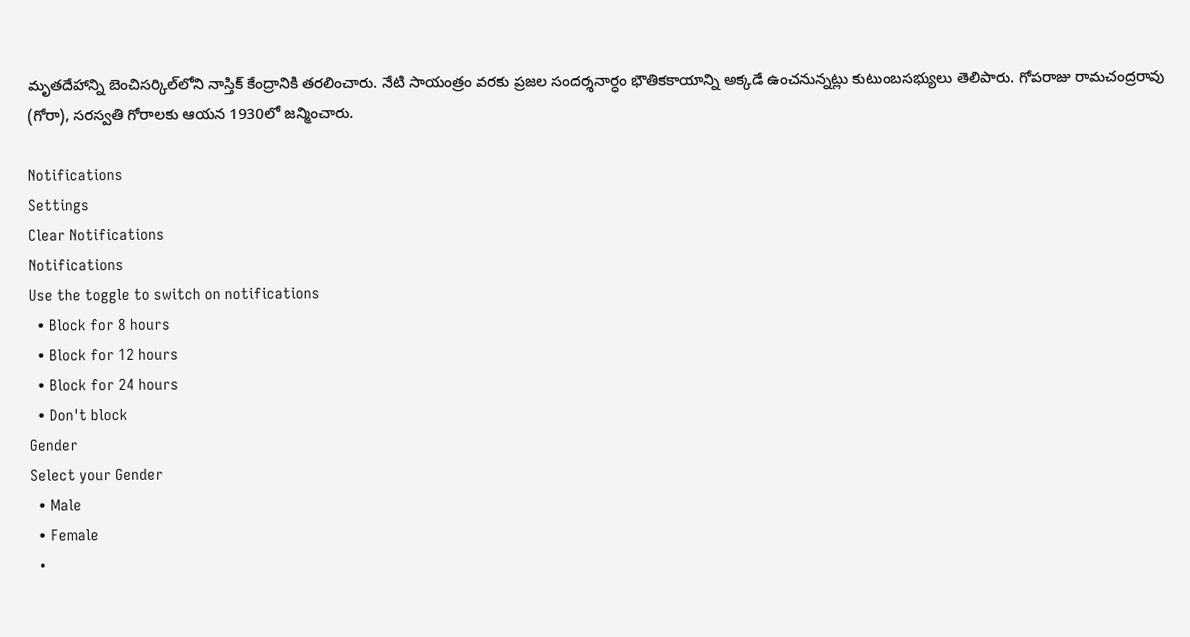మృతదేహాన్ని బెంచిసర్కిల్‌లోని నాస్తిక్‌ కేంద్రానికి తరలించారు. నేటి సాయంత్రం వరకు ప్రజల సందర్శనార్ధం భౌతికకాయాన్ని అక్కడే ఉంచనున్నట్లు కుటుంబసభ్యులు తెలిపారు. గోపరాజు రామచంద్రరావు (గోరా), సరస్వతి గోరాలకు ఆయన 1930లో జన్మించారు.

Notifications
Settings
Clear Notifications
Notifications
Use the toggle to switch on notifications
  • Block for 8 hours
  • Block for 12 hours
  • Block for 24 hours
  • Don't block
Gender
Select your Gender
  • Male
  • Female
  •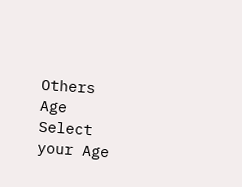Others
Age
Select your Age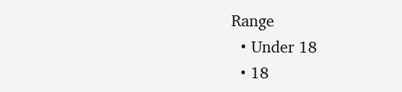Range
  • Under 18
  • 18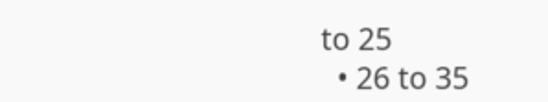to 25
  • 26 to 35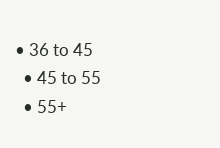• 36 to 45
  • 45 to 55
  • 55+